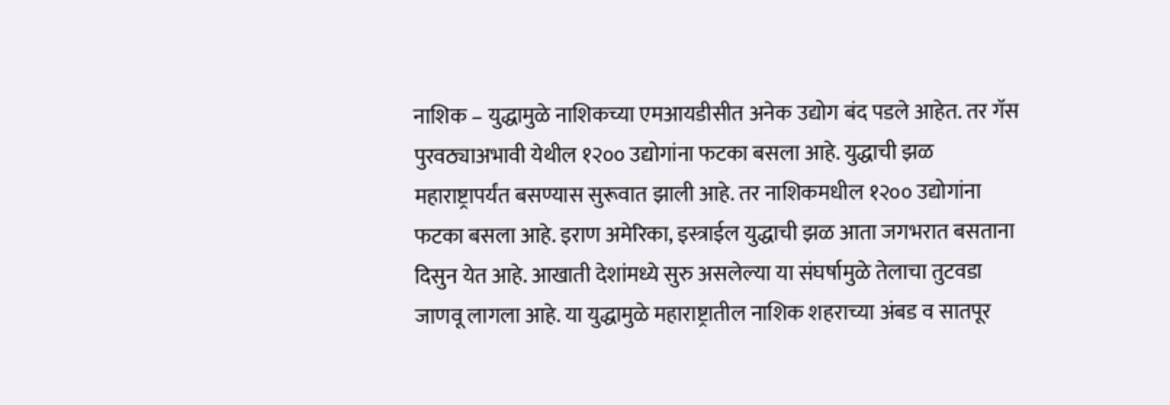नाशिक – युद्धामुळे नाशिकच्या एमआयडीसीत अनेक उद्योग बंद पडले आहेत. तर गॅस पुरवठ्याअभावी येथील १२०० उद्योगांना फटका बसला आहे. युद्धाची झळ महाराष्ट्रापर्यंत बसण्यास सुरूवात झाली आहे. तर नाशिकमधील १२०० उद्योगांना फटका बसला आहे. इराण अमेरिका, इस्त्राईल युद्धाची झळ आता जगभरात बसताना दिसुन येत आहे. आखाती देशांमध्ये सुरु असलेल्या या संघर्षामुळे तेलाचा तुटवडा जाणवू लागला आहे. या युद्धामुळे महाराष्ट्रातील नाशिक शहराच्या अंबड व सातपूर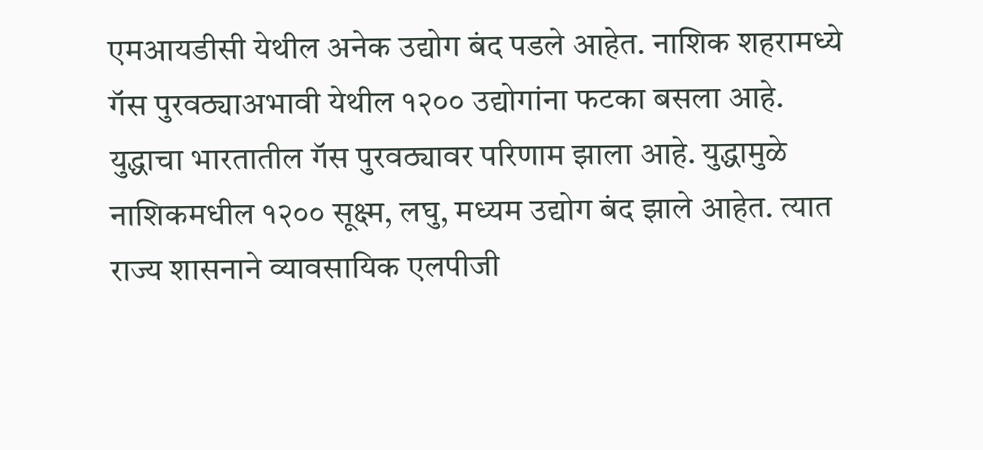एमआयडीसी येथील अनेक उद्योग बंद पडले आहेत. नाशिक शहरामध्ये गॅस पुरवठ्याअभावी येथील १२०० उद्योगांना फटका बसला आहे.
युद्धाचा भारतातील गॅस पुरवठ्यावर परिणाम झाला आहे. युद्धामुळे नाशिकमधील १२०० सूक्ष्म, लघु, मध्यम उद्योग बंद झाले आहेत. त्यात राज्य शासनाने व्यावसायिक एलपीजी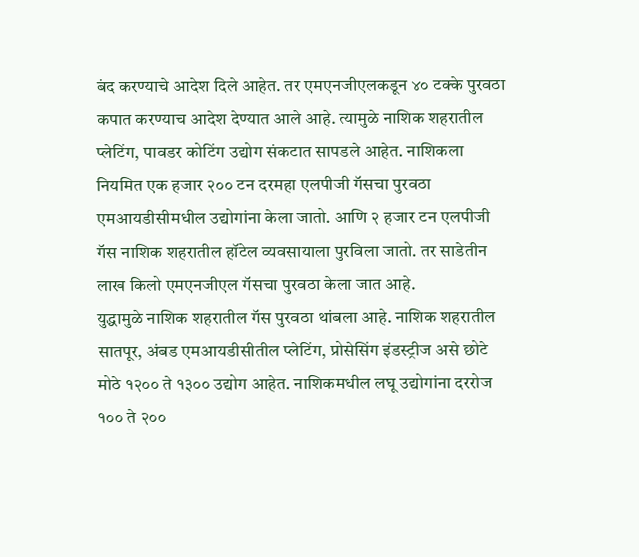बंद करण्याचे आदेश दिले आहेत. तर एमएनजीएलकडून ४० टक्के पुरवठा कपात करण्याच आदेश देण्यात आले आहे. त्यामुळे नाशिक शहरातील प्लेटिंग, पावडर कोटिंग उद्योग संकटात सापडले आहेत. नाशिकला नियमित एक हजार २०० टन दरमहा एलपीजी गॅसचा पुरवठा एमआयडीसीमधील उद्योगांना केला जातो. आणि २ हजार टन एलपीजी गॅस नाशिक शहरातील हॉटेल व्यवसायाला पुरविला जातो. तर साडेतीन लाख किलो एमएनजीएल गॅसचा पुरवठा केला जात आहे.
युद्धामुळे नाशिक शहरातील गॅस पुरवठा थांबला आहे. नाशिक शहरातील सातपूर, अंबड एमआयडीसीतील प्लेटिंग, प्रोसेसिंग इंडस्ट्रीज असे छोटे मोठे १२०० ते १३०० उद्योग आहेत. नाशिकमधील लघू उद्योगांना दररोज १०० ते २००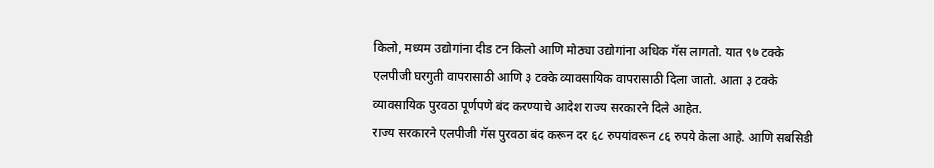किलो, मध्यम उद्योगांना दीड टन किलो आणि मोठ्या उद्योगांना अधिक गॅस लागतो. यात ९७ टक्के एलपीजी घरगुती वापरासाठी आणि ३ टक्के व्यावसायिक वापरासाठी दिला जातो. आता ३ टक्के व्यावसायिक पुरवठा पूर्णपणे बंद करण्याचे आदेश राज्य सरकारने दिले आहेत.
राज्य सरकारने एलपीजी गॅस पुरवठा बंद करून दर ६८ रुपयांवरून ८६ रुपये केला आहे. आणि सबसिडी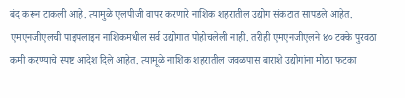बंद करून टाकली आहे. त्यामुळे एलपीजी वापर करणारे नाशिक शहरातील उद्योग संकटात सापडले आहेत. एमएनजीएलची पाइपलाइन नाशिकमधील सर्व उद्योगात पोहोचलेली नाही. तरीही एमएनजीएलने ४० टक्के पुरवठा कमी करण्याचे स्पष्ट आदेश दिले आहेत. त्यामूळे नाशिक शहरातील जवळपास बाराशे उद्योगांना मोठा फटका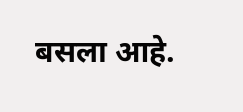बसला आहे.